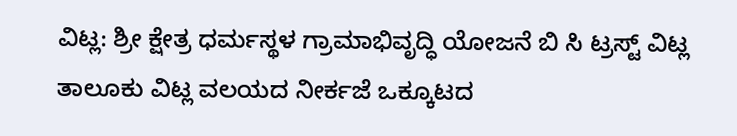ವಿಟ್ಲ: ಶ್ರೀ ಕ್ಷೇತ್ರ ಧರ್ಮಸ್ಥಳ ಗ್ರಾಮಾಭಿವೃದ್ಧಿ ಯೋಜನೆ ಬಿ ಸಿ ಟ್ರಸ್ಟ್ ವಿಟ್ಲ ತಾಲೂಕು ವಿಟ್ಲ ವಲಯದ ನೀರ್ಕಜೆ ಒಕ್ಕೂಟದ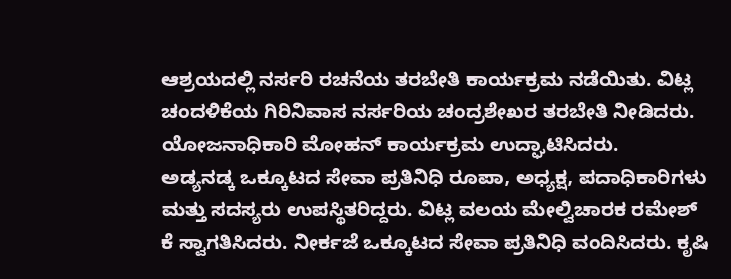ಆಶ್ರಯದಲ್ಲಿ ನರ್ಸರಿ ರಚನೆಯ ತರಬೇತಿ ಕಾರ್ಯಕ್ರಮ ನಡೆಯಿತು. ವಿಟ್ಲ ಚಂದಳಿಕೆಯ ಗಿರಿನಿವಾಸ ನರ್ಸರಿಯ ಚಂದ್ರಶೇಖರ ತರಬೇತಿ ನೀಡಿದರು. ಯೋಜನಾಧಿಕಾರಿ ಮೋಹನ್ ಕಾರ್ಯಕ್ರಮ ಉದ್ಘಾಟಿಸಿದರು.
ಅಡ್ಯನಡ್ಕ ಒಕ್ಕೂಟದ ಸೇವಾ ಪ್ರತಿನಿಧಿ ರೂಪಾ, ಅಧ್ಯಕ್ಷ, ಪದಾಧಿಕಾರಿಗಳು ಮತ್ತು ಸದಸ್ಯರು ಉಪಸ್ಥಿತರಿದ್ದರು. ವಿಟ್ಲ ವಲಯ ಮೇಲ್ವಿಚಾರಕ ರಮೇಶ್ ಕೆ ಸ್ವಾಗತಿಸಿದರು. ನೀರ್ಕಜೆ ಒಕ್ಕೂಟದ ಸೇವಾ ಪ್ರತಿನಿಧಿ ವಂದಿಸಿದರು. ಕೃಷಿ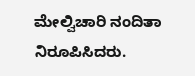ಮೇಲ್ವಿಚಾರಿ ನಂದಿತಾ ನಿರೂಪಿಸಿದರು.